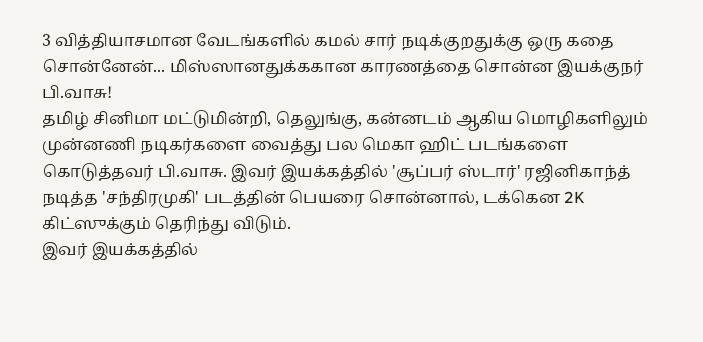3 வித்தியாசமான வேடங்களில் கமல் சார் நடிக்குறதுக்கு ஒரு கதை சொன்னேன்... மிஸ்ஸானதுக்ககான காரணத்தை சொன்ன இயக்குநர் பி.வாசு!
தமிழ் சினிமா மட்டுமின்றி, தெலுங்கு, கன்னடம் ஆகிய மொழிகளிலும் முன்னணி நடிகர்களை வைத்து பல மெகா ஹிட் படங்களை கொடுத்தவர் பி.வாசு. இவர் இயக்கத்தில் 'சூப்பர் ஸ்டார்' ரஜினிகாந்த் நடித்த 'சந்திரமுகி' படத்தின் பெயரை சொன்னால், டக்கென 2K கிட்ஸுக்கும் தெரிந்து விடும்.
இவர் இயக்கத்தில்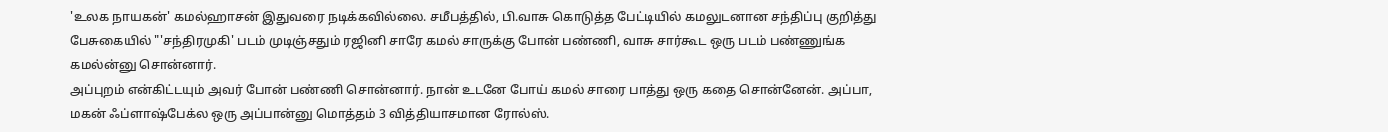'உலக நாயகன்' கமல்ஹாசன் இதுவரை நடிக்கவில்லை. சமீபத்தில், பி.வாசு கொடுத்த பேட்டியில் கமலுடனான சந்திப்பு குறித்து பேசுகையில் "'சந்திரமுகி' படம் முடிஞ்சதும் ரஜினி சாரே கமல் சாருக்கு போன் பண்ணி, வாசு சார்கூட ஒரு படம் பண்ணுங்க கமல்ன்னு சொன்னார்.
அப்புறம் என்கிட்டயும் அவர் போன் பண்ணி சொன்னார். நான் உடனே போய் கமல் சாரை பாத்து ஒரு கதை சொன்னேன். அப்பா, மகன் ஃப்ளாஷ்பேக்ல ஒரு அப்பான்னு மொத்தம் 3 வித்தியாசமான ரோல்ஸ்.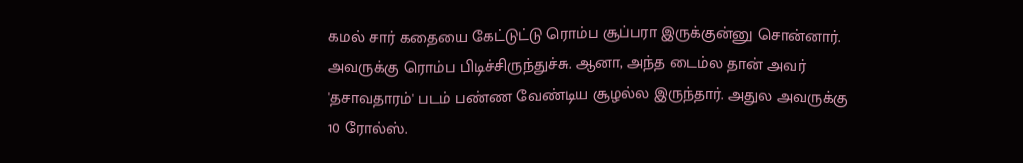கமல் சார் கதையை கேட்டுட்டு ரொம்ப சூப்பரா இருக்குன்னு சொன்னார். அவருக்கு ரொம்ப பிடிச்சிருந்துச்சு. ஆனா, அந்த டைம்ல தான் அவர் 'தசாவதாரம்' படம் பண்ண வேண்டிய சூழல்ல இருந்தார். அதுல அவருக்கு 10 ரோல்ஸ்.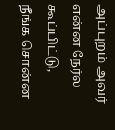அப்புறம் அவர் என்ன நேர்ல கூப்பிட்டு, நீங்க சொன்ன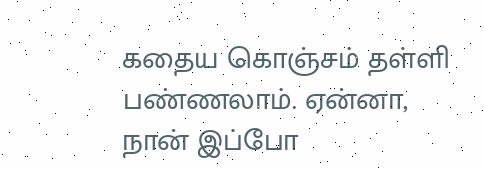கதைய கொஞ்சம் தள்ளி பண்ணலாம். ஏன்னா, நான் இப்போ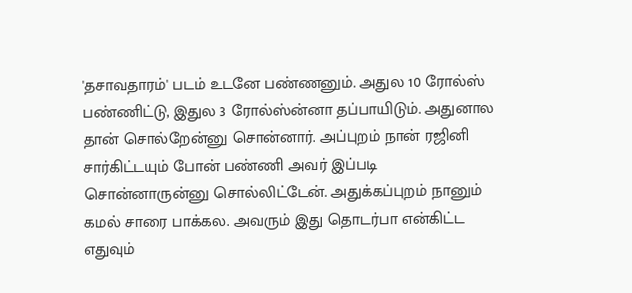'தசாவதாரம்' படம் உடனே பண்ணனும். அதுல 10 ரோல்ஸ் பண்ணிட்டு, இதுல 3 ரோல்ஸ்ன்னா தப்பாயிடும். அதுனால தான் சொல்றேன்னு சொன்னார். அப்புறம் நான் ரஜினி சார்கிட்டயும் போன் பண்ணி அவர் இப்படி சொன்னாருன்னு சொல்லிட்டேன். அதுக்கப்புறம் நானும் கமல் சாரை பாக்கல. அவரும் இது தொடர்பா என்கிட்ட எதுவும்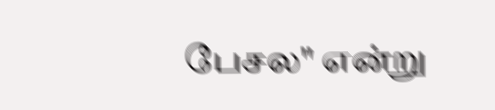பேசல" என்று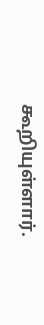கூறியுள்ளார்.